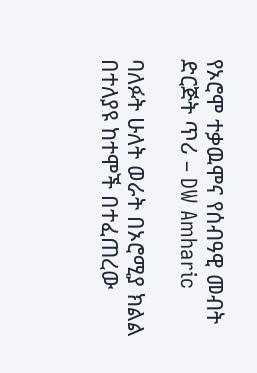የኦሮሞ ተቃዉሞና የሰብዓዊ መብት ድርጅት ጥሪ – DW Amharic

ባለፉት ሁለት ወራት በኦሮሚያ ክልል በተለያዩ ከተሞች በተፈጠረው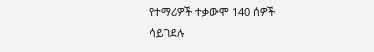የተማሪዎች ተቃውሞ 140 ሰዎች ሳይገደሉ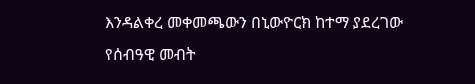እንዳልቀረ መቀመጫውን በኒውዮርክ ከተማ ያደረገው የሰብዓዊ መብት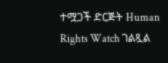ተሟጋች ድርጅት Human Rights Watch ገልጿል